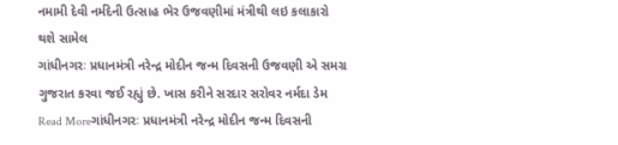નમામી દેવી નર્મદેની ઉત્સાહ ભેર ઉજવણીમાં મંત્રીથી લઇ કલાકારો થશે સામેલ
ગાંધીનગરઃ પ્રધાનમંત્રી નરેન્દ્ર મોદીન જન્મ દિવસની ઉજવણી એ સમગ્ર ગુજરાત કરવા જઈ રહ્યું છે. ખાસ કરીને સરદાર સરોવર નર્મદા ડેમ
Read Moreગાંધીનગરઃ પ્રધાનમંત્રી નરેન્દ્ર મોદીન જન્મ દિવસની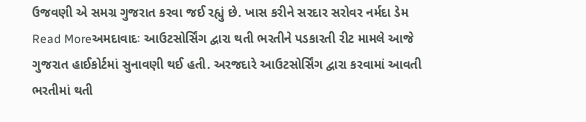ઉજવણી એ સમગ્ર ગુજરાત કરવા જઈ રહ્યું છે. ખાસ કરીને સરદાર સરોવર નર્મદા ડેમ
Read Moreઅમદાવાદઃ આઉટસોર્સિંગ દ્વારા થતી ભરતીને પડકારતી રીટ મામલે આજે ગુજરાત હાઈકોર્ટમાં સુનાવણી થઈ હતી. અરજદારે આઉટસોર્સિંગ દ્વારા કરવામાં આવતી ભરતીમાં થતી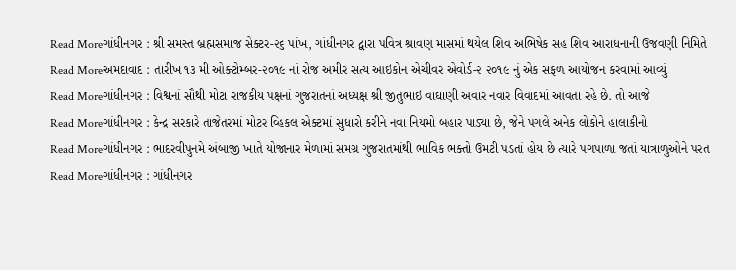Read Moreગાંધીનગર : શ્રી સમસ્ત બ્રહ્મસમાજ સેક્ટર-૨૬ પાંખ, ગાંધીનગર દ્વારા પવિત્ર શ્રાવણ માસમાં થયેલ શિવ અભિષેક સહ શિવ આરાધનાની ઉજવણી નિમિતે
Read Moreઅમદાવાદ : તારીખ ૧૩ મી ઓક્ટોમ્બર-૨૦૧૯ નાં રોજ અમીર સત્ય આઇકોન એચીવર એવોર્ડ-૨ ૨૦૧૯ નું એક સફળ આયોજન કરવામાં આવ્યું
Read Moreગાંધીનગર : વિશ્વનાં સૌથી મોટા રાજકીય પક્ષનાં ગુજરાતનાં અધ્યક્ષ શ્રી જીતુભાઇ વાઘાણી અવાર નવાર વિવાદમાં આવતા રહે છે. તો આજે
Read Moreગાંધીનગર : કેન્દ્ર સરકારે તાજેતરમાં મોટર વ્હિકલ એક્ટમાં સુધારો કરીને નવા નિયમો બહાર પાડ્યા છે, જેને પગલે અનેક લોકોને હાલાકીનો
Read Moreગાંધીનગર : ભાદરવીપુનમે અંબાજી ખાતે યોજાનાર મેળામાં સમગ્ર ગુજરાતમાંથી ભાવિક ભક્તો ઉમટી પડતાં હોય છે ત્યારે પગપાળા જતાં યાત્રાળુઓને પરત
Read Moreગાંધીનગર : ગાંધીનગર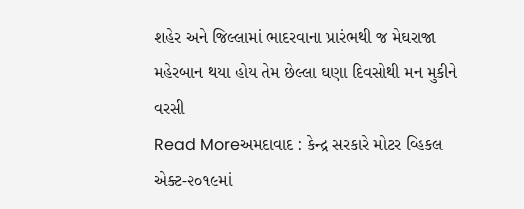શહેર અને જિલ્લામાં ભાદરવાના પ્રારંભથી જ મેઘરાજા મહેરબાન થયા હોય તેમ છેલ્લા ઘણા દિવસોથી મન મુકીને વરસી
Read Moreઅમદાવાદ : કેન્દ્ર સરકારે મોટર વ્હિકલ એક્ટ-૨૦૧૯માં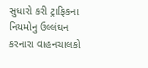સુધારો કરી ટ્રાફિકના નિયમોનુ ઉલ્લંઘન કરનારા વાહનચાલકો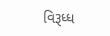વિરૂધ્ધ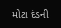મોટા દંડની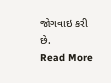જોગવાઇ કરી છે.
Read More